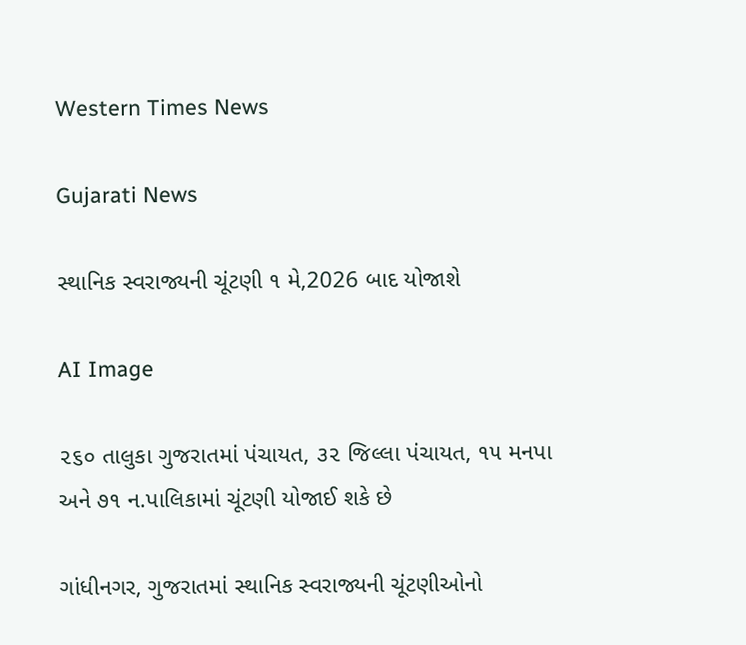Western Times News

Gujarati News

સ્થાનિક સ્વરાજ્યની ચૂંટણી ૧ મે,2026 બાદ યોજાશે

AI Image

૨૬૦ તાલુકા ગુજરાતમાં પંચાયત, ૩૨ જિલ્લા પંચાયત, ૧૫ મનપા અને ૭૧ ન.પાલિકામાં ચૂંટણી યોજાઈ શકે છે

ગાંધીનગર, ગુજરાતમાં સ્થાનિક સ્વરાજ્યની ચૂંટણીઓનો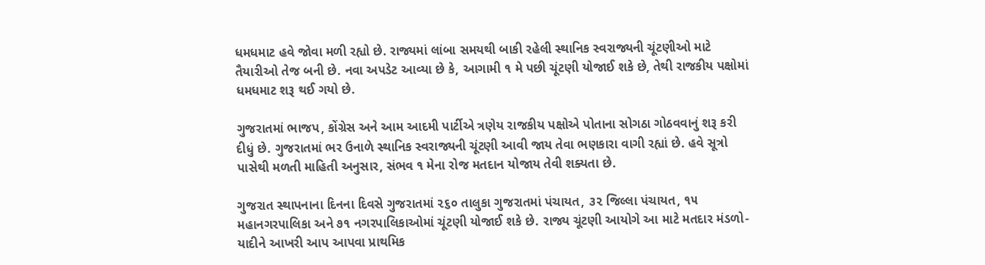ધમધમાટ હવે જોવા મળી રહ્યો છે. રાજ્યમાં લાંબા સમયથી બાકી રહેલી સ્થાનિક સ્વરાજ્યની ચૂંટણીઓ માટે તૈયારીઓ તેજ બની છે. નવા અપડેટ આવ્યા છે કે, આગામી ૧ મે પછી ચૂંટણી યોજાઈ શકે છે, તેથી રાજકીય પક્ષોમાં ધમધમાટ શરૂ થઈ ગયો છે.

ગુજરાતમાં ભાજપ, કોંગ્રેસ અને આમ આદમી પાર્ટીએ ત્રણેય રાજકીય પક્ષોએ પોતાના સોગઠા ગોઠવવાનું શરૂ કરી દીધું છે. ગુજરાતમાં ભર ઉનાળે સ્થાનિક સ્વરાજ્યની ચૂંટણી આવી જાય તેવા ભણકારા વાગી રહ્યાં છે. હવે સૂત્રો પાસેથી મળતી માહિતી અનુસાર, સંભવ ૧ મેના રોજ મતદાન યોજાય તેવી શક્યતા છે.

ગુજરાત સ્થાપનાના દિનના દિવસે ગુજરાતમાં ૨૬૦ તાલુકા ગુજરાતમાં પંચાયત, ૩૨ જિલ્લા પંચાયત, ૧૫ મહાનગરપાલિકા અને ૭૧ નગરપાલિકાઓમાં ચૂંટણી યોજાઈ શકે છે. રાજ્ય ચૂંટણી આયોગે આ માટે મતદાર મંડળો-યાદીને આખરી આપ આપવા પ્રાથમિક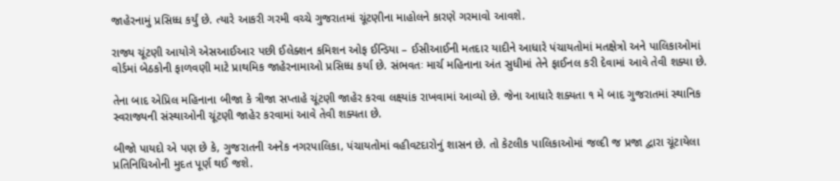જાહેરનામું પ્રસિધ્ધ કર્યું છે. ત્યારે આકરી ગરમી વચ્ચે ગુજરાતમાં ચૂંટણીના માહોલને કારણે ગરમાવો આવશે.

રાજ્ય ચૂંટણી આયોગે એસઆઈઆર પછી ઈલેક્શન કમિશન ઓફ ઈન્ડિયા – ઈસીઆઈની મતદાર યાદીને આધારે પંચાયતોમાં મતક્ષેત્રો અને પાલિકાઓમાં વોર્ડમાં બેઠકોની ફાળવણી માટે પ્રાથમિક જાહેરનામાઓ પ્રસિધ્ધ કર્યા છે. સંભવતઃ માર્ચ મહિનાના અંત સુધીમાં તેને ફાઈનલ કરી દેવામાં આવે તેવી શક્યા છે.

તેના બાદ એપ્રિલ મહિનાના બીજા કે ત્રીજા સપ્તાહે ચૂંટણી જાહેર કરવા લક્ષ્યાંક રાખવામાં આવ્યો છે. જેના આધારે શક્યતા ૧ મે બાદ ગુજરાતમાં સ્થાનિક સ્વરાજ્યની સંસ્થાઓની ચૂંટણી જાહેર કરવામાં આવે તેવી શક્યતા છે.

બીજો પાયદો એ પણ છે કે, ગુજરાતની અનેક નગરપાલિકા, પંચાયતોમાં વહીવટદારોનું શાસન છે. તો કેટલીક પાલિકાઓમાં જલ્દી જ પ્રજા દ્વારા ચૂંટાયેલા પ્રતિનિધિઓની મુદત પૂર્ણ થઈ જશે.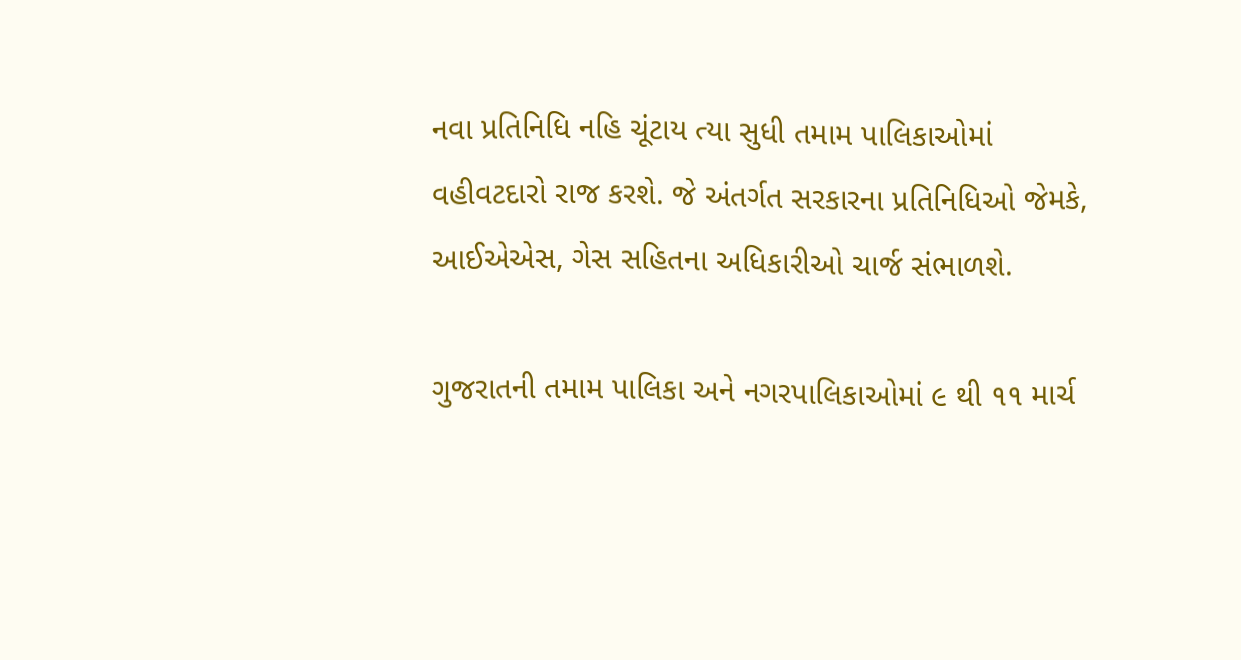નવા પ્રતિનિધિ નહિ ચૂંટાય ત્યા સુધી તમામ પાલિકાઓમાં વહીવટદારો રાજ કરશે. જે અંતર્ગત સરકારના પ્રતિનિધિઓ જેમકે, આઈએએસ, ગેસ સહિતના અધિકારીઓ ચાર્જ સંભાળશે.

ગુજરાતની તમામ પાલિકા અને નગરપાલિકાઓમાં ૯ થી ૧૧ માર્ચ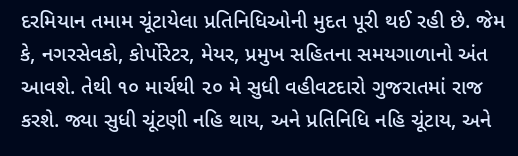દરમિયાન તમામ ચૂંટાયેલા પ્રતિનિધિઓની મુદત પૂરી થઈ રહી છે. જેમ કે, નગરસેવકો, કોર્પોરેટર, મેયર, પ્રમુખ સહિતના સમયગાળાનો અંત આવશે. તેથી ૧૦ માર્ચથી ૨૦ મે સુધી વહીવટદારો ગુજરાતમાં રાજ કરશે. જ્યા સુધી ચૂંટણી નહિ થાય, અને પ્રતિનિધિ નહિ ચૂંટાય, અને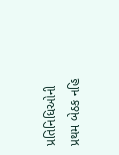પ્રતિનિધિઓની પ્રથમ બેઠક નહિ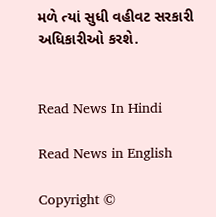મળે ત્યાં સુધી વહીવટ સરકારી અધિકારીઓ કરશે.


Read News In Hindi

Read News in English

Copyright ©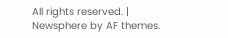All rights reserved. | Newsphere by AF themes.